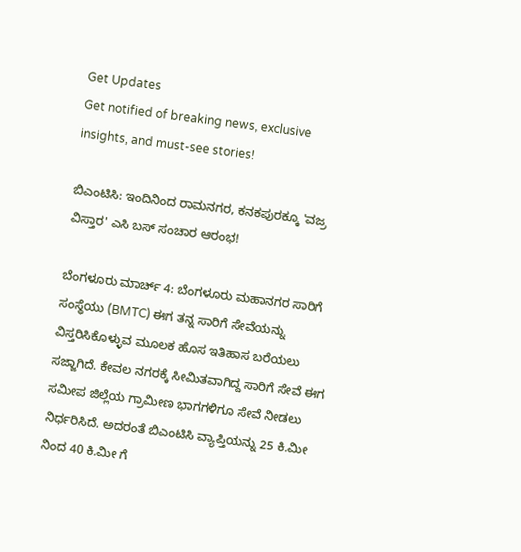Get Updates
Get notified of breaking news, exclusive insights, and must-see stories!

ಬಿಎಂಟಿಸಿ: ಇಂದಿನಿಂದ ರಾಮನಗರ, ಕನಕಪುರಕ್ಕೂ 'ವಜ್ರ ವಿಸ್ತಾರ' ಎಸಿ ಬಸ್ ಸಂಚಾರ ಆರಂಭ!

ಬೆಂಗಳೂರು ಮಾರ್ಚ್ 4: ಬೆಂಗಳೂರು ಮಹಾನಗರ ಸಾರಿಗೆ ಸಂಸ್ಥೆಯು (BMTC) ಈಗ ತನ್ನ ಸಾರಿಗೆ ಸೇವೆಯನ್ನು ವಿಸ್ತರಿಸಿಕೊಳ್ಳುವ ಮೂಲಕ ಹೊಸ ಇತಿಹಾಸ ಬರೆಯಲು ಸಜ್ಜಾಗಿದೆ. ಕೇವಲ ನಗರಕ್ಕೆ ಸೀಮಿತವಾಗಿದ್ದ ಸಾರಿಗೆ ಸೇವೆ ಈಗ ಸಮೀಪ ಜಿಲ್ಲೆಯ ಗ್ರಾಮೀಣ ಭಾಗಗಳಿಗೂ ಸೇವೆ ನೀಡಲು ನಿರ್ಧರಿಸಿದೆ. ಅದರಂತೆ ಬಿಎಂಟಿಸಿ ವ್ಯಾಪ್ತಿಯನ್ನು 25 ಕಿ.ಮೀ ನಿಂದ 40 ಕಿ.ಮೀ ಗೆ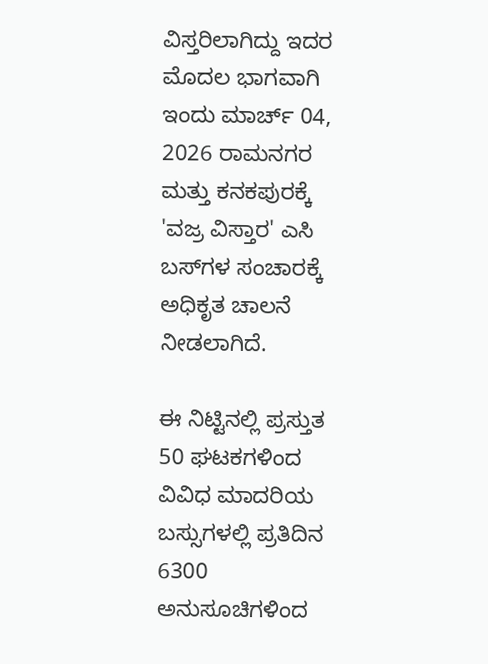ವಿಸ್ತರಿಲಾಗಿದ್ದು ಇದರ ಮೊದಲ ಭಾಗವಾಗಿ ಇಂದು ಮಾರ್ಚ್ 04, 2026 ರಾಮನಗರ ಮತ್ತು ಕನಕಪುರಕ್ಕೆ 'ವಜ್ರ ವಿಸ್ತಾರ' ಎಸಿ ಬಸ್‌ಗಳ ಸಂಚಾರಕ್ಕೆ ಅಧಿಕೃತ ಚಾಲನೆ ನೀಡಲಾಗಿದೆ.

ಈ ನಿಟ್ಟಿನಲ್ಲಿ ಪ್ರಸ್ತುತ 50 ಘಟಕಗಳಿಂದ ವಿವಿಧ ಮಾದರಿಯ ಬಸ್ಸುಗಳಲ್ಲಿ ಪ್ರತಿದಿನ 6300 ಅನುಸೂಚಿಗಳಿಂದ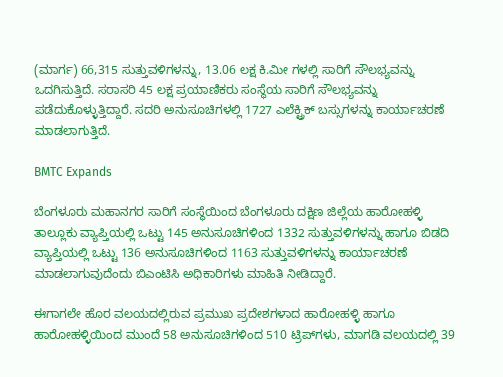(ಮಾರ್ಗ) 66,315 ಸುತ್ತುವಳಿಗಳನ್ನು, 13.06 ಲಕ್ಷ ಕಿ.ಮೀ ಗಳಲ್ಲಿ ಸಾರಿಗೆ ಸೌಲಭ್ಯವನ್ನು ಒದಗಿಸುತ್ತಿದೆ. ಸರಾಸರಿ 45 ಲಕ್ಷ ಪ್ರಯಾಣಿಕರು ಸಂಸ್ಥೆಯ ಸಾರಿಗೆ ಸೌಲಭ್ಯವನ್ನು ಪಡೆದುಕೊಳ್ಳುತ್ತಿದ್ದಾರೆ. ಸದರಿ ಅನುಸೂಚಿಗಳಲ್ಲಿ 1727 ಎಲೆಕ್ಟ್ರಿಕ್ ಬಸ್ಸುಗಳನ್ನು ಕಾರ್ಯಾಚರಣೆ ಮಾಡಲಾಗುತ್ತಿದೆ.

BMTC Expands

ಬೆಂಗಳೂರು ಮಹಾನಗರ ಸಾರಿಗೆ ಸಂಸ್ಥೆಯಿಂದ ಬೆಂಗಳೂರು ದಕ್ಷಿಣ ಜಿಲ್ಲೆಯ ಹಾರೋಹಳ್ಳಿ ತಾಲ್ಲೂಕು ವ್ಯಾಪ್ತಿಯಲ್ಲಿ ಒಟ್ಟು 145 ಅನುಸೂಚಿಗಳಿಂದ 1332 ಸುತ್ತುವಳಿಗಳನ್ನು ಹಾಗೂ ಬಿಡದಿ ವ್ಯಾಪ್ತಿಯಲ್ಲಿ ಒಟ್ಟು 136 ಅನುಸೂಚಿಗಳಿಂದ 1163 ಸುತ್ತುವಳಿಗಳನ್ನು ಕಾರ್ಯಾಚರಣೆ ಮಾಡಲಾಗುವುದೆಂದು ಬಿಎಂಟಿಸಿ ಅಧಿಕಾರಿಗಳು ಮಾಹಿತಿ ನೀಡಿದ್ದಾರೆ.

ಈಗಾಗಲೇ ಹೊರ ವಲಯದಲ್ಲಿರುವ ಪ್ರಮುಖ ಪ್ರದೇಶಗಳಾದ ಹಾರೋಹಳ್ಳಿ ಹಾಗೂ ಹಾರೋಹಳ್ಳಿಯಿಂದ ಮುಂದೆ 58 ಅನುಸೂಚಿಗಳಿಂದ 510 ಟ್ರಿಪ್‌ಗಳು, ಮಾಗಡಿ ವಲಯದಲ್ಲಿ 39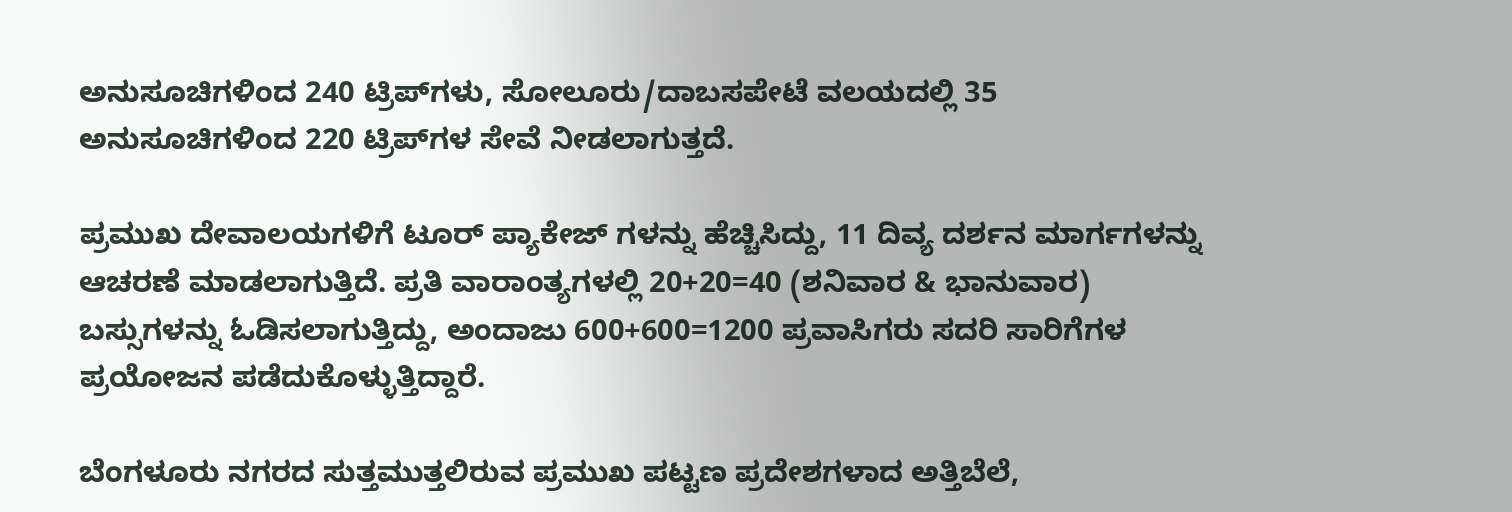ಅನುಸೂಚಿಗಳಿಂದ 240 ಟ್ರಿಪ್‌ಗಳು, ಸೋಲೂರು/ದಾಬಸಪೇಟೆ ವಲಯದಲ್ಲಿ 35 ಅನುಸೂಚಿಗಳಿಂದ 220 ಟ್ರಿಪ್‌ಗಳ ಸೇವೆ ನೀಡಲಾಗುತ್ತದೆ.

ಪ್ರಮುಖ ದೇವಾಲಯಗಳಿಗೆ ಟೂರ್ ಪ್ಯಾಕೇಜ್ ಗಳನ್ನು ಹೆಚ್ಚಿಸಿದ್ದು, 11 ದಿವ್ಯ ದರ್ಶನ ಮಾರ್ಗಗಳನ್ನು ಆಚರಣೆ ಮಾಡಲಾಗುತ್ತಿದೆ. ಪ್ರತಿ ವಾರಾಂತ್ಯಗಳಲ್ಲಿ 20+20=40 (ಶನಿವಾರ & ಭಾನುವಾರ) ಬಸ್ಸುಗಳನ್ನು ಓಡಿಸಲಾಗುತ್ತಿದ್ದು, ಅಂದಾಜು 600+600=1200 ಪ್ರವಾಸಿಗರು ಸದರಿ ಸಾರಿಗೆಗಳ ಪ್ರಯೋಜನ ಪಡೆದುಕೊಳ್ಳುತ್ತಿದ್ದಾರೆ.

ಬೆಂಗಳೂರು ನಗರದ ಸುತ್ತಮುತ್ತಲಿರುವ ಪ್ರಮುಖ ಪಟ್ಟಣ ಪ್ರದೇಶಗಳಾದ ಅತ್ತಿಬೆಲೆ,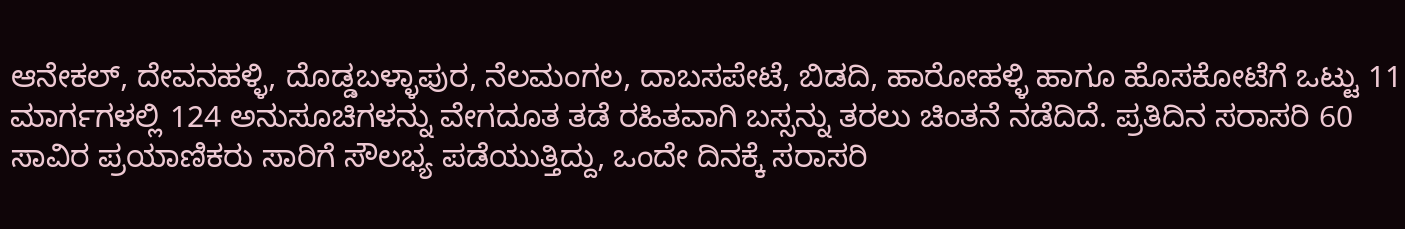ಆನೇಕಲ್, ದೇವನಹಳ್ಳಿ, ದೊಡ್ಡಬಳ್ಳಾಪುರ, ನೆಲಮಂಗಲ, ದಾಬಸಪೇಟೆ, ಬಿಡದಿ, ಹಾರೋಹಳ್ಳಿ ಹಾಗೂ ಹೊಸಕೋಟೆಗೆ ಒಟ್ಟು 11 ಮಾರ್ಗಗಳಲ್ಲಿ 124 ಅನುಸೂಚಿಗಳನ್ನು ವೇಗದೂತ ತಡೆ ರಹಿತವಾಗಿ ಬಸ್ಸನ್ನು ತರಲು ಚಿಂತನೆ ನಡೆದಿದೆ. ಪ್ರತಿದಿನ ಸರಾಸರಿ 60 ಸಾವಿರ ಪ್ರಯಾಣಿಕರು ಸಾರಿಗೆ ಸೌಲಭ್ಯ ಪಡೆಯುತ್ತಿದ್ದು, ಒಂದೇ ದಿನಕ್ಕೆ ಸರಾಸರಿ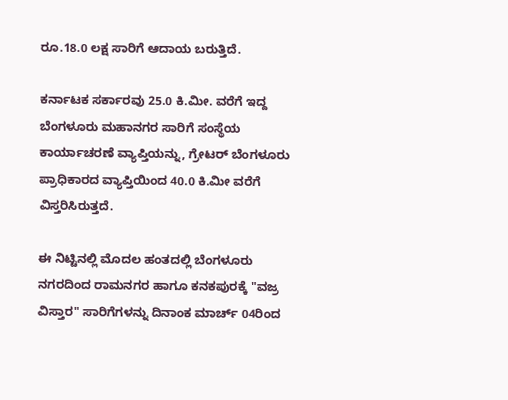ರೂ.18.0 ಲಕ್ಷ ಸಾರಿಗೆ ಆದಾಯ ಬರುತ್ತಿದೆ.

ಕರ್ನಾಟಕ ಸರ್ಕಾರವು 25.0 ಕಿ.ಮೀ. ವರೆಗೆ ಇದ್ದ ಬೆಂಗಳೂರು ಮಹಾನಗರ ಸಾರಿಗೆ ಸಂಸ್ಥೆಯ ಕಾರ್ಯಾಚರಣೆ ವ್ಯಾಪ್ತಿಯನ್ನು, ಗ್ರೇಟರ್ ಬೆಂಗಳೂರು ಪ್ರಾಧಿಕಾರದ ವ್ಯಾಪ್ತಿಯಿಂದ 40.0 ಕಿ.ಮೀ ವರೆಗೆ ವಿಸ್ತರಿಸಿರುತ್ತದೆ.

ಈ ನಿಟ್ಟಿನಲ್ಲಿ ಮೊದಲ ಹಂತದಲ್ಲಿ ಬೆಂಗಳೂರು ನಗರದಿಂದ ರಾಮನಗರ ಹಾಗೂ ಕನಕಪುರಕ್ಕೆ "ವಜ್ರ ವಿಸ್ತಾರ" ಸಾರಿಗೆಗಳನ್ನು ದಿನಾಂಕ ಮಾರ್ಚ್ 04ರಿಂದ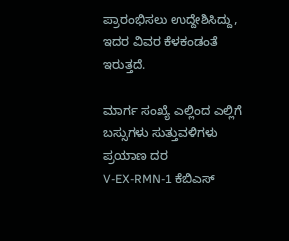ಪ್ರಾರಂಭಿಸಲು ಉದ್ದೇಶಿಸಿದ್ದು, ಇದರ ವಿವರ ಕೆಳಕಂಡಂತೆ ಇರುತ್ತದೆ.

ಮಾರ್ಗ ಸಂಖ್ಯೆ ಎಲ್ಲಿಂದ ಎಲ್ಲಿಗೆ ಬಸ್ಸುಗಳು ಸುತ್ತುವಳಿಗಳು ಪ್ರಯಾಣ ದರ
V-EX-RMN-1 ಕೆಬಿಎಸ್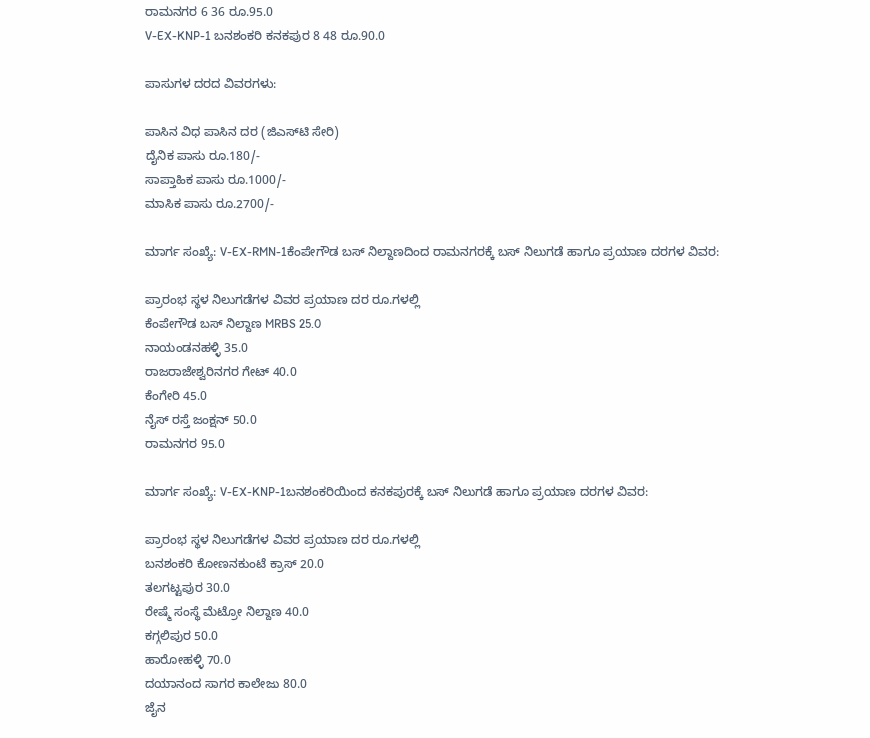ರಾಮನಗರ 6 36 ರೂ.95.0
V-EX-KNP-1 ಬನಶಂಕರಿ ಕನಕಪುರ 8 48 ರೂ.90.0

ಪಾಸುಗಳ ದರದ ವಿವರಗಳು:

ಪಾಸಿನ ವಿಧ ಪಾಸಿನ ದರ (ಜಿಎಸ್‌ಟಿ ಸೇರಿ)
ದೈನಿಕ ಪಾಸು ರೂ.180/-
ಸಾಪ್ತಾಹಿಕ ಪಾಸು ರೂ.1000/-
ಮಾಸಿಕ ಪಾಸು ರೂ.2700/-

ಮಾರ್ಗ ಸಂಖ್ಯೆ: V-EX-RMN-1ಕೆಂಪೇಗೌಡ ಬಸ್ ನಿಲ್ದಾಣದಿಂದ ರಾಮನಗರಕ್ಕೆ ಬಸ್ ನಿಲುಗಡೆ ಹಾಗೂ ಪ್ರಯಾಣ ದರಗಳ ವಿವರ:

ಪ್ರಾರಂಭ ಸ್ಥಳ ನಿಲುಗಡೆಗಳ ವಿವರ ಪ್ರಯಾಣ ದರ ರೂ.ಗಳಲ್ಲಿ
ಕೆಂಪೇಗೌಡ ಬಸ್ ನಿಲ್ದಾಣ MRBS 25.0
ನಾಯಂಡನಹಳ್ಳಿ 35.0
ರಾಜರಾಜೇಶ್ವರಿನಗರ ಗೇಟ್ 40.0
ಕೆಂಗೇರಿ 45.0
ನೈಸ್‌ ರಸ್ತೆ ಜಂಕ್ಷನ್ 50.0
ರಾಮನಗರ 95.0

ಮಾರ್ಗ ಸಂಖ್ಯೆ: V-EX-KNP-1ಬನಶಂಕರಿಯಿಂದ ಕನಕಪುರಕ್ಕೆ ಬಸ್ ನಿಲುಗಡೆ ಹಾಗೂ ಪ್ರಯಾಣ ದರಗಳ ವಿವರ:

ಪ್ರಾರಂಭ ಸ್ಥಳ ನಿಲುಗಡೆಗಳ ವಿವರ ಪ್ರಯಾಣ ದರ ರೂ.ಗಳಲ್ಲಿ
ಬನಶಂಕರಿ ಕೋಣನಕುಂಟೆ ಕ್ರಾಸ್‌ 20.0
ತಲಗಟ್ಟಪುರ 30.0
ರೇಷ್ಮೆ ಸಂಸ್ಥೆ ಮೆಟ್ರೋ ನಿಲ್ದಾಣ 40.0
ಕಗ್ಗಲಿಪುರ 50.0
ಹಾರೋಹಳ್ಳಿ 70.0
ದಯಾನಂದ ಸಾಗರ ಕಾಲೇಜು 80.0
ಜೈನ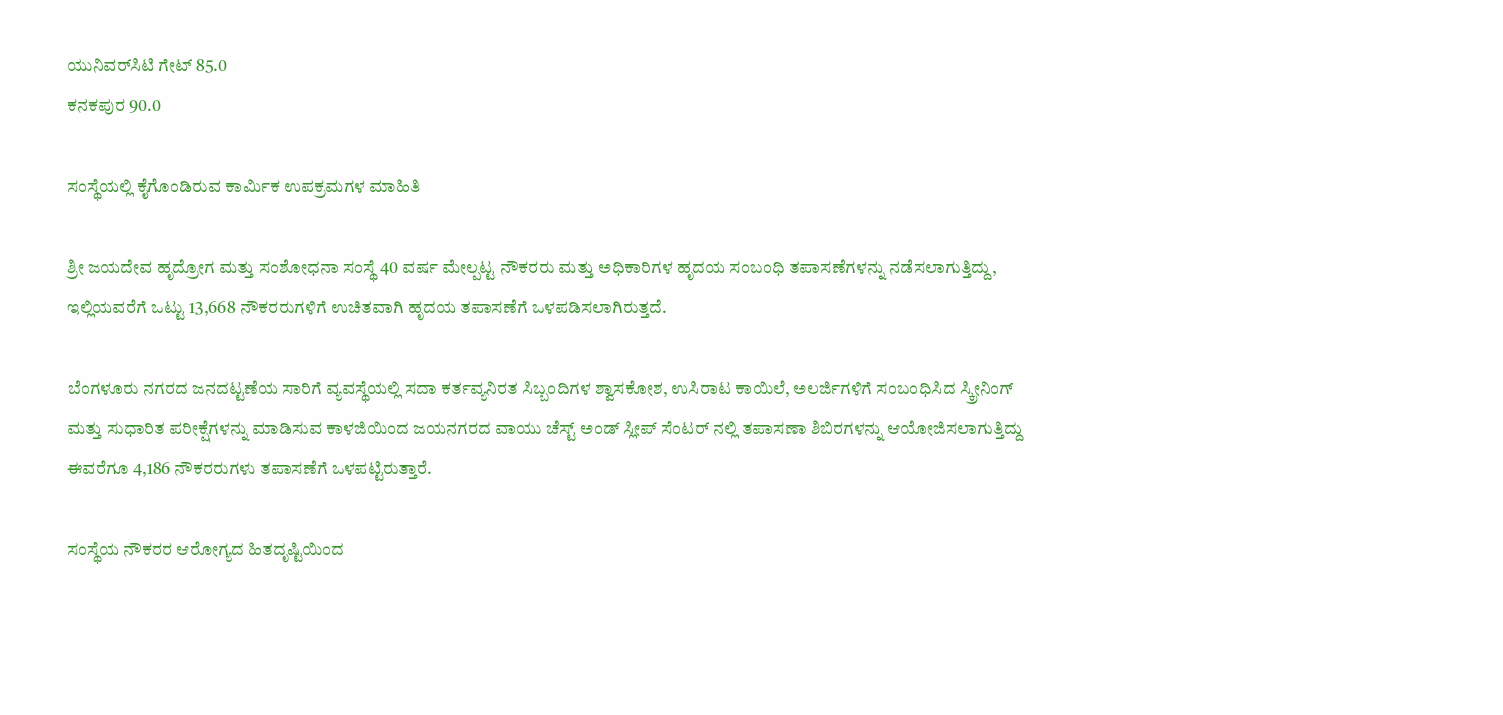ಯುನಿವರ್‌ಸಿಟಿ ಗೇಟ್ 85.0
ಕನಕಪುರ 90.0

ಸಂಸ್ಥೆಯಲ್ಲಿ ಕೈಗೊಂಡಿರುವ ಕಾರ್ಮಿಕ ಉಪಕ್ರಮಗಳ ಮಾಹಿತಿ

ಶ್ರೀ ಜಯದೇವ ಹೃದ್ರೋಗ ಮತ್ತು ಸಂಶೋಧನಾ ಸಂಸ್ಥೆ 40 ವರ್ಷ ಮೇಲ್ಪಟ್ಟ ನೌಕರರು ಮತ್ತು ಅಧಿಕಾರಿಗಳ ಹೃದಯ ಸಂಬಂಧಿ ತಪಾಸಣೆಗಳನ್ನು ನಡೆಸಲಾಗುತ್ತಿದ್ದು, ಇಲ್ಲಿಯವರೆಗೆ ಒಟ್ಟು 13,668 ನೌಕರರುಗಳಿಗೆ ಉಚಿತವಾಗಿ ಹೃದಯ ತಪಾಸಣೆಗೆ ಒಳಪಡಿಸಲಾಗಿರುತ್ತದೆ.

ಬೆಂಗಳೂರು ನಗರದ ಜನದಟ್ಟಣೆಯ ಸಾರಿಗೆ ವ್ಯವಸ್ಥೆಯಲ್ಲಿ ಸದಾ ಕರ್ತವ್ಯನಿರತ ಸಿಬ್ಬಂದಿಗಳ ಶ್ವಾಸಕೋಶ, ಉಸಿರಾಟ ಕಾಯಿಲೆ, ಅಲರ್ಜಿಗಳಿಗೆ ಸಂಬಂಧಿಸಿದ ಸ್ಕ್ರೀನಿಂಗ್ ಮತ್ತು ಸುಧಾರಿತ ಪರೀಕ್ಷೆಗಳನ್ನು ಮಾಡಿಸುವ ಕಾಳಜಿಯಿಂದ ಜಯನಗರದ ವಾಯು ಚೆಸ್ಟ್ ಅಂಡ್ ಸ್ಲೀಪ್ ಸೆಂಟರ್ ನಲ್ಲಿ ತಪಾಸಣಾ ಶಿಬಿರಗಳನ್ನು ಆಯೋಜಿಸಲಾಗುತ್ತಿದ್ದು ಈವರೆಗೂ 4,186 ನೌಕರರುಗಳು ತಪಾಸಣೆಗೆ ಒಳಪಟ್ಟಿರುತ್ತಾರೆ.

ಸಂಸ್ಥೆಯ ನೌಕರರ ಆರೋಗ್ಯದ ಹಿತದೃಷ್ಟಿಯಿಂದ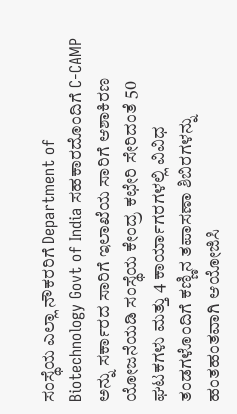ಸಂಸ್ಥೆಯ ಎಲ್ಲಾ ನೌಕರರಿಗೆ Department of Biotechnology Govt of India ಸಹಕಾರದೊಂದಿಗೆ C-CAMP ಅನ್ನು ಸರ್ಕಾರದ ಸಾರಿಗೆ ಇಲಾಖೆಯ ಸಾರಿಗೆ ಆಶಾಕಿರಣ ಯೋಜನೆಯಡಿ ಸಂಸ್ಥೆಯ ಕೇಂದ್ರ ಕಛೇರಿ ಸೇರಿದಂತೆ 50 ಘಟಕಗಳು ಮತ್ತು 4 ಕಾರ್ಯಾಗರಗಳಲ್ಲಿ ವಿವಿಧ ತಂಡಗಳೊಂದಿಗೆ ಕಣ್ಣಿನ ತಪಾಸಣಾ ಶಿಬಿರಗಳನ್ನು ಹಂತಹಂತವಾಗಿ ಆಯೋಜಿಸಿ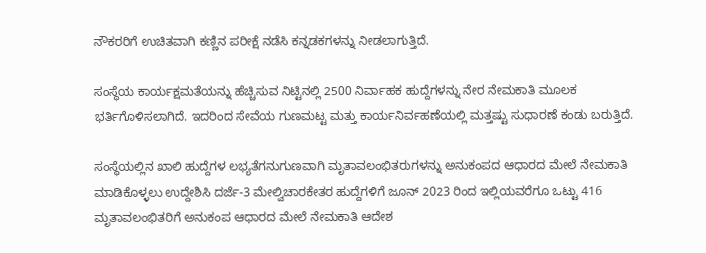ನೌಕರರಿಗೆ ಉಚಿತವಾಗಿ ಕಣ್ಣಿನ ಪರೀಕ್ಷೆ ನಡೆಸಿ ಕನ್ನಡಕಗಳನ್ನು ನೀಡಲಾಗುತ್ತಿದೆ.

ಸಂಸ್ಥೆಯ ಕಾರ್ಯಕ್ಷಮತೆಯನ್ನು ಹೆಚ್ಚಿಸುವ ನಿಟ್ಟಿನಲ್ಲಿ 2500 ನಿರ್ವಾಹಕ ಹುದ್ದೆಗಳನ್ನು ನೇರ ನೇಮಕಾತಿ ಮೂಲಕ ಭರ್ತಿಗೊಳಿಸಲಾಗಿದೆ. ಇದರಿಂದ ಸೇವೆಯ ಗುಣಮಟ್ಟ ಮತ್ತು ಕಾರ್ಯನಿರ್ವಹಣೆಯಲ್ಲಿ ಮತ್ತಷ್ಟು ಸುಧಾರಣೆ ಕಂಡು ಬರುತ್ತಿದೆ.

ಸಂಸ್ಥೆಯಲ್ಲಿನ ಖಾಲಿ ಹುದ್ದೆಗಳ ಲಭ್ಯತೆಗನುಗುಣವಾಗಿ ಮೃತಾವಲಂಭಿತರುಗಳನ್ನು ಅನುಕಂಪದ ಆಧಾರದ ಮೇಲೆ ನೇಮಕಾತಿ ಮಾಡಿಕೊಳ್ಳಲು ಉದ್ದೇಶಿಸಿ ದರ್ಜೆ-3 ಮೇಲ್ವಿಚಾರಕೇತರ ಹುದ್ದೆಗಳಿಗೆ ಜೂನ್ 2023 ರಿಂದ ಇಲ್ಲಿಯವರೆಗೂ ಒಟ್ಟು 416 ಮೃತಾವಲಂಭಿತರಿಗೆ ಅನುಕಂಪ ಆಧಾರದ ಮೇಲೆ ನೇಮಕಾತಿ ಆದೇಶ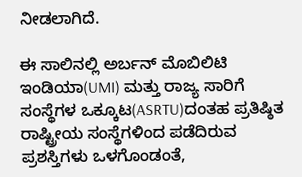ನೀಡಲಾಗಿದೆ.

ಈ ಸಾಲಿನಲ್ಲಿ ಅರ್ಬನ್ ಮೊಬಿಲಿಟಿ ಇಂಡಿಯಾ(UMI) ಮತ್ತು ರಾಜ್ಯ ಸಾರಿಗೆ ಸಂಸ್ಥೆಗಳ ಒಕ್ಕೂಟ(ASRTU)ದಂತಹ ಪ್ರತಿಷ್ಠಿತ ರಾಷ್ಟ್ರೀಯ ಸಂಸ್ಥೆಗಳಿಂದ ಪಡೆದಿರುವ ಪ್ರಶಸ್ತಿಗಳು ಒಳಗೊಂಡಂತೆ,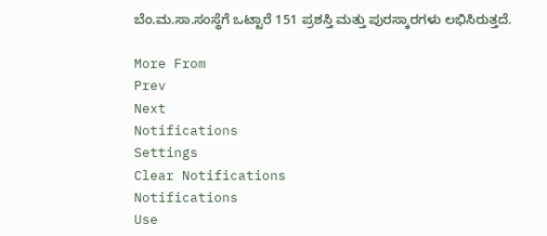ಬೆಂ.ಮ.ಸಾ.ಸಂಸ್ಥೆಗೆ ಒಟ್ಟಾರೆ 151 ಪ್ರಶಸ್ತಿ ಮತ್ತು ಪುರಸ್ಕಾರಗಳು ಲಭಿಸಿರುತ್ತದೆ.

More From
Prev
Next
Notifications
Settings
Clear Notifications
Notifications
Use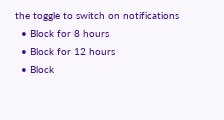the toggle to switch on notifications
  • Block for 8 hours
  • Block for 12 hours
  • Block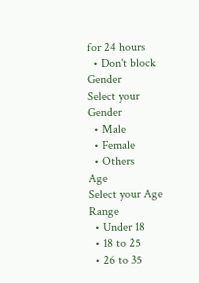for 24 hours
  • Don't block
Gender
Select your Gender
  • Male
  • Female
  • Others
Age
Select your Age Range
  • Under 18
  • 18 to 25
  • 26 to 35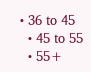• 36 to 45
  • 45 to 55
  • 55+